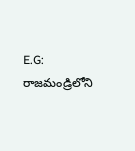E.G: రాజమండ్రిలోని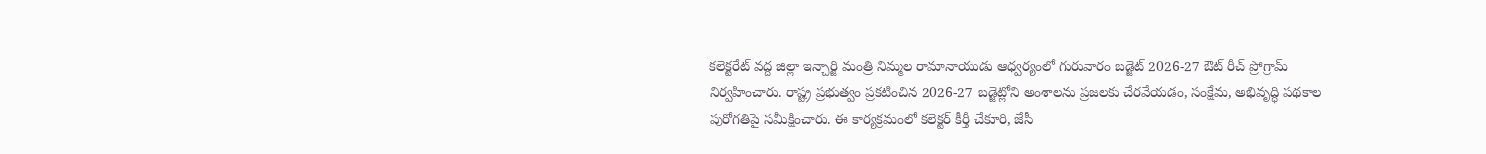కలెక్టరేట్ వద్ద జిల్లా ఇన్చార్జి మంత్రి నిమ్మల రామానాయుడు ఆధ్వర్యంలో గురువారం బడ్జెట్ 2026-27 ఔట్ రీచ్ ప్రోగ్రామ్ నిర్వహించారు. రాష్ట్ర ప్రభుత్వం ప్రకటించిన 2026-27 బడ్జెట్లోని అంశాలను ప్రజలకు చేరవేయడం, సంక్షేమ, అభివృద్ధి పథకాల పురోగతిపై సమీక్షించారు. ఈ కార్యక్రమంలో కలెక్టర్ కీర్తీ చేకూరి, జేసీ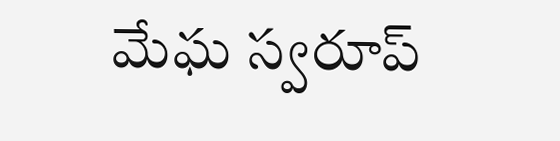మేఘ స్వరూప్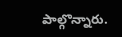పాల్గొన్నారు.